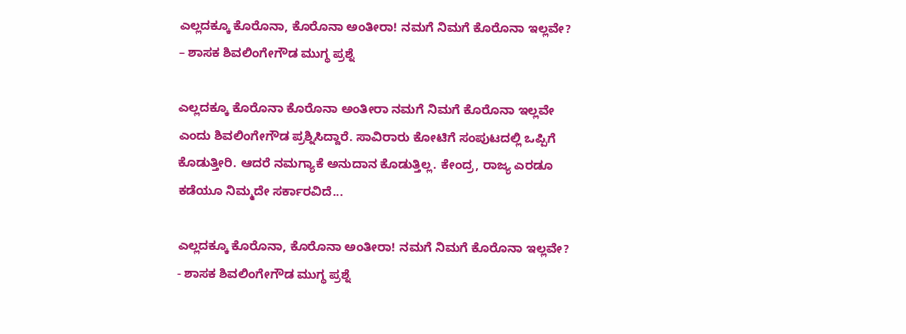ಎಲ್ಲದಕ್ಕೂ ಕೊರೊನಾ, ಕೊರೊನಾ ಅಂತೀರಾ! ನಮಗೆ ನಿಮಗೆ ಕೊರೊನಾ ಇಲ್ಲವೇ? – ಶಾಸಕ ಶಿವಲಿಂಗೇಗೌಡ ಮುಗ್ಧ ಪ್ರಶ್ನೆ

ಎಲ್ಲದಕ್ಕೂ ಕೊರೊನಾ ಕೊರೊನಾ ಅಂತೀರಾ ನಮಗೆ ನಿಮಗೆ ಕೊರೊನಾ ಇಲ್ಲವೇ ಎಂದು ಶಿವಲಿಂಗೇಗೌಡ ಪ್ರಶ್ನಿಸಿದ್ದಾರೆ. ಸಾವಿರಾರು ಕೋಟಿಗೆ ಸಂಪುಟದಲ್ಲಿ ಒಪ್ಪಿಗೆ ಕೊಡುತ್ತೀರಿ. ಆದರೆ ನಮಗ್ಯಾಕೆ ಅನುದಾನ ಕೊಡುತ್ತಿಲ್ಲ. ಕೇಂದ್ರ, ರಾಜ್ಯ ಎರಡೂ ಕಡೆಯೂ ನಿಮ್ಮದೇ ಸರ್ಕಾರವಿದೆ...

ಎಲ್ಲದಕ್ಕೂ ಕೊರೊನಾ, ಕೊರೊನಾ ಅಂತೀರಾ! ನಮಗೆ ನಿಮಗೆ ಕೊರೊನಾ ಇಲ್ಲವೇ? - ಶಾಸಕ ಶಿವಲಿಂಗೇಗೌಡ ಮುಗ್ಧ ಪ್ರಶ್ನೆ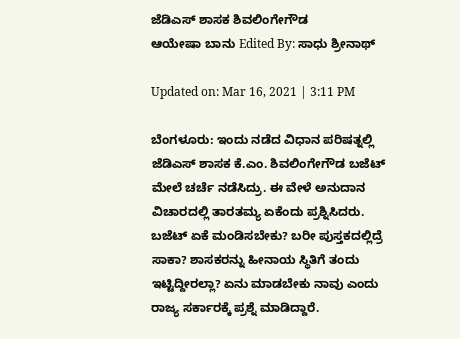ಜೆಡಿಎಸ್ ಶಾಸಕ ಶಿವಲಿಂಗೇಗೌಡ
ಆಯೇಷಾ ಬಾನು Edited By: ಸಾಧು ಶ್ರೀನಾಥ್

Updated on: Mar 16, 2021 | 3:11 PM

ಬೆಂಗಳೂರು: ಇಂದು ನಡೆದ ವಿಧಾನ ಪರಿಷತ್ನಲ್ಲಿ ಜೆಡಿಎಸ್ ಶಾಸಕ ಕೆ.ಎಂ. ಶಿವಲಿಂಗೇಗೌಡ ಬಜೆಟ್ ಮೇಲೆ ಚರ್ಚೆ ನಡೆಸಿದ್ರು. ಈ ವೇಳೆ ಅನುದಾನ ವಿಚಾರದಲ್ಲಿ ತಾರತಮ್ಯ ಏಕೆಂದು ಪ್ರಶ್ನಿಸಿದರು. ಬಜೆಟ್ ಏಕೆ ಮಂಡಿಸಬೇಕು? ಬರೀ ಪುಸ್ತಕದಲ್ಲಿದ್ರೆ ಸಾಕಾ? ಶಾಸಕರನ್ನು ಹೀನಾಯ ಸ್ಥಿತಿಗೆ ತಂದು ಇಟ್ಟಿದ್ದೀರಲ್ಲಾ? ಏನು ಮಾಡಬೇಕು ನಾವು ಎಂದು ರಾಜ್ಯ ಸರ್ಕಾರಕ್ಕೆ ಪ್ರಶ್ನೆ ಮಾಡಿದ್ದಾರೆ.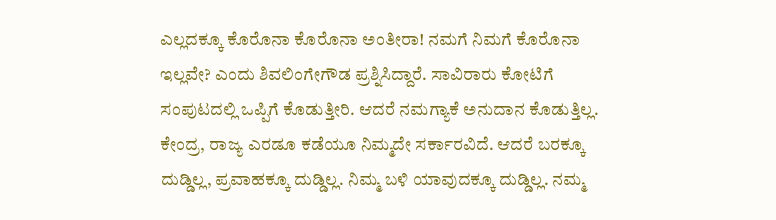ಎಲ್ಲದಕ್ಕೂ ಕೊರೊನಾ ಕೊರೊನಾ ಅಂತೀರಾ! ನಮಗೆ ನಿಮಗೆ ಕೊರೊನಾ ಇಲ್ಲವೇ? ಎಂದು ಶಿವಲಿಂಗೇಗೌಡ ಪ್ರಶ್ನಿಸಿದ್ದಾರೆ. ಸಾವಿರಾರು ಕೋಟಿಗೆ ಸಂಪುಟದಲ್ಲಿ ಒಪ್ಪಿಗೆ ಕೊಡುತ್ತೀರಿ. ಆದರೆ ನಮಗ್ಯಾಕೆ ಅನುದಾನ ಕೊಡುತ್ತಿಲ್ಲ. ಕೇಂದ್ರ, ರಾಜ್ಯ ಎರಡೂ ಕಡೆಯೂ ನಿಮ್ಮದೇ ಸರ್ಕಾರವಿದೆ. ಆದರೆ ಬರಕ್ಕೂ ದುಡ್ಡಿಲ್ಲ, ಪ್ರವಾಹಕ್ಕೂ ದುಡ್ಡಿಲ್ಲ. ನಿಮ್ಮ ಬಳಿ ಯಾವುದಕ್ಕೂ ದುಡ್ಡಿಲ್ಲ. ನಮ್ಮ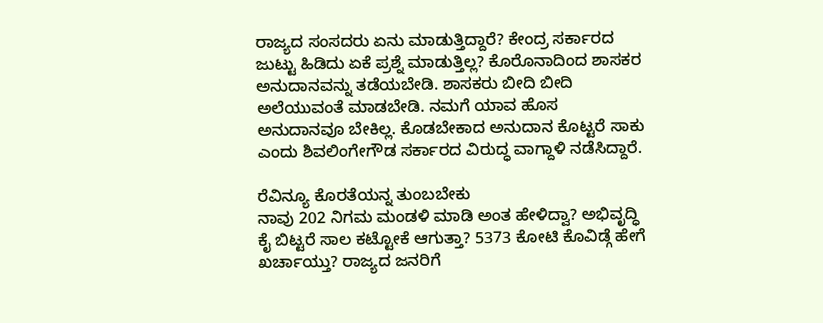ರಾಜ್ಯದ ಸಂಸದರು ಏನು ಮಾಡುತ್ತಿದ್ದಾರೆ? ಕೇಂದ್ರ ಸರ್ಕಾರದ ಜುಟ್ಟು ಹಿಡಿದು ಏಕೆ ಪ್ರಶ್ನೆ ಮಾಡುತ್ತಿಲ್ಲ? ಕೊರೊನಾದಿಂದ ಶಾಸಕರ ಅನುದಾನವನ್ನು ತಡೆಯಬೇಡಿ. ಶಾಸಕರು‌ ಬೀದಿ ಬೀದಿ ಅಲೆಯುವಂತೆ ಮಾಡಬೇಡಿ. ನಮಗೆ ಯಾವ ಹೊಸ ಅನುದಾನವೂ ಬೇಕಿಲ್ಲ. ಕೊಡಬೇಕಾದ ಅನುದಾನ ಕೊಟ್ಟರೆ ಸಾಕು ಎಂದು ಶಿವಲಿಂಗೇಗೌಡ ಸರ್ಕಾರದ ವಿರುದ್ಧ ವಾಗ್ದಾಳಿ ನಡೆಸಿದ್ದಾರೆ.

ರೆವಿನ್ಯೂ ಕೊರತೆಯನ್ನ ತುಂಬಬೇಕು
ನಾವು 202 ನಿಗಮ ಮಂಡಳಿ ಮಾಡಿ ಅಂತ ಹೇಳಿದ್ವಾ? ಅಭಿವೃದ್ಧಿ ಕೈ ಬಿಟ್ಟರೆ ಸಾಲ ಕಟ್ಟೋಕೆ ಆಗುತ್ತಾ? 5373 ಕೋಟಿ ಕೊವಿಡ್ಗೆ ಹೇಗೆ ಖರ್ಚಾಯ್ತು? ರಾಜ್ಯದ ಜನರಿಗೆ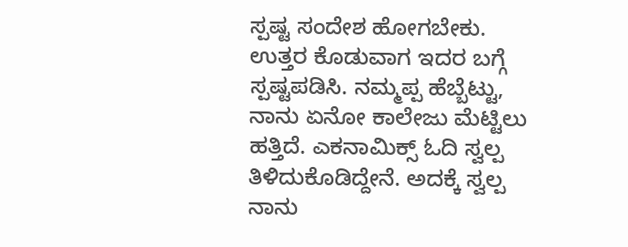ಸ್ಪಷ್ಟ ಸಂದೇಶ ಹೋಗಬೇಕು. ಉತ್ತರ ಕೊಡುವಾಗ ಇದರ ಬಗ್ಗೆ ಸ್ಪಷ್ಟಪಡಿಸಿ. ನಮ್ಮಪ್ಪ ಹೆಬ್ಬೆಟ್ಟು, ನಾನು ಏನೋ ಕಾಲೇಜು‌ ಮೆಟ್ಟಿಲು ಹತ್ತಿದೆ. ಎಕನಾಮಿಕ್ಸ್ ಓದಿ ಸ್ವಲ್ಪ ತಿಳಿದುಕೊಡಿದ್ದೇನೆ. ಅದಕ್ಕೆ ಸ್ವಲ್ಪ ನಾನು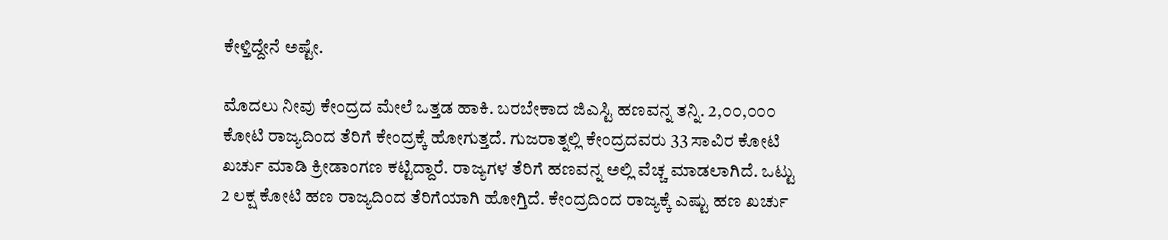ಕೇಳ್ತಿದ್ದೇನೆ ಅಷ್ಟೇ.

ಮೊದಲು ನೀವು ಕೇಂದ್ರದ ಮೇಲೆ ಒತ್ತಡ ಹಾಕಿ. ಬರಬೇಕಾದ ಜಿಎಸ್ಟಿ ಹಣವನ್ನ ತನ್ನಿ. 2,೦೦,೦೦೦ ಕೋಟಿ ರಾಜ್ಯದಿಂದ ತೆರಿಗೆ ಕೇಂದ್ರಕ್ಕೆ ಹೋಗುತ್ತದೆ. ಗುಜರಾತ್ನಲ್ಲಿ ಕೇಂದ್ರದವರು 33 ಸಾವಿರ ಕೋಟಿ ಖರ್ಚು ಮಾಡಿ ಕ್ರೀಡಾಂಗಣ ಕಟ್ಟಿದ್ದಾರೆ. ರಾಜ್ಯಗಳ ತೆರಿಗೆ ಹಣವನ್ನ ಅಲ್ಲಿ ವೆಚ್ಚ ಮಾಡಲಾಗಿದೆ. ಒಟ್ಟು 2 ಲಕ್ಷ ಕೋಟಿ ಹಣ ರಾಜ್ಯದಿಂದ ತೆರಿಗೆಯಾಗಿ ಹೋಗ್ತಿದೆ. ಕೇಂದ್ರದಿಂದ ರಾಜ್ಯಕ್ಕೆ ಎಷ್ಟು ಹಣ ಖರ್ಚು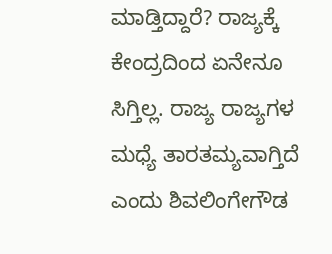ಮಾಡ್ತಿದ್ದಾರೆ? ರಾಜ್ಯಕ್ಕೆ ಕೇಂದ್ರದಿಂದ ಏನೇನೂ ಸಿಗ್ತಿಲ್ಲ. ರಾಜ್ಯ ರಾಜ್ಯಗಳ ಮಧ್ಯೆ ತಾರತಮ್ಯವಾಗ್ತಿದೆ ಎಂದು ಶಿವಲಿಂಗೇಗೌಡ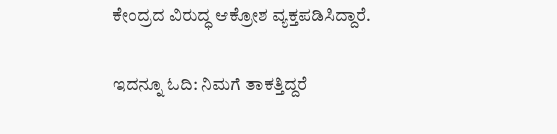ಕೇಂದ್ರದ ವಿರುದ್ಧ ಆಕ್ರೋಶ ವ್ಯಕ್ತಪಡಿಸಿದ್ದಾರೆ.

ಇದನ್ನೂ ಓದಿ: ನಿಮಗೆ ತಾಕತ್ತಿದ್ದರೆ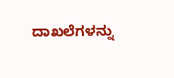ದಾಖಲೆಗಳನ್ನು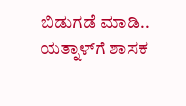ಬಿಡುಗಡೆ ಮಾಡಿ.. ಯತ್ನಾಳ್‌ಗೆ ಶಾಸಕ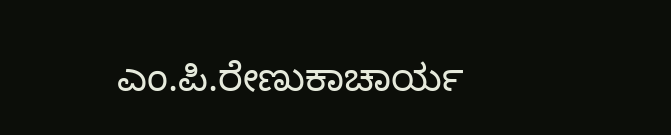ಎಂ.ಪಿ.ರೇಣುಕಾಚಾರ್ಯ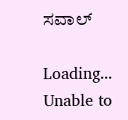ಸವಾಲ್

Loading...
Unable to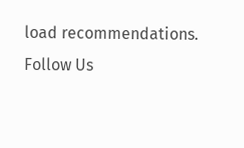load recommendations.
Follow Us